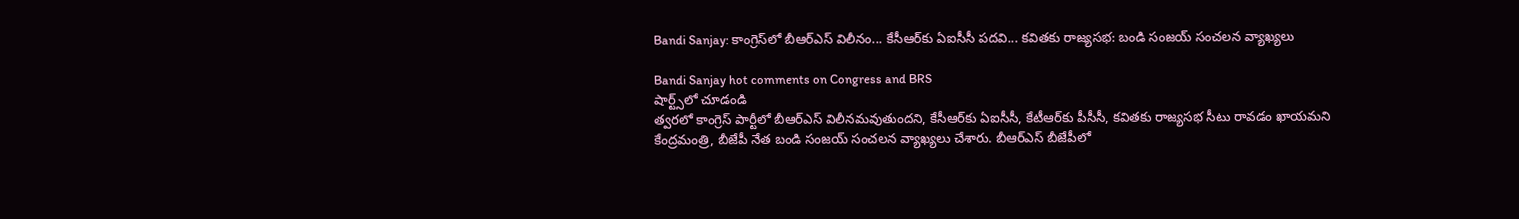Bandi Sanjay: కాంగ్రెస్‌లో బీఆర్ఎస్ విలీనం... కేసీఆర్‌కు ఏఐసీసీ పదవి... కవితకు రాజ్యసభ: బండి సంజయ్ సంచలన వ్యాఖ్యలు

Bandi Sanjay hot comments on Congress and BRS
షార్ట్స్‌లో చూడండి
త్వరలో కాంగ్రెస్ పార్టీలో బీఆర్ఎస్ విలీనమవుతుందని, కేసీఆర్‌కు ఏఐసీసీ, కేటీఆర్‌కు పీసీసీ, కవితకు రాజ్యసభ సీటు రావడం ఖాయమని కేంద్రమంత్రి, బీజేపీ నేత బండి సంజయ్ సంచలన వ్యాఖ్యలు చేశారు. బీఆర్ఎస్ బీజేపీలో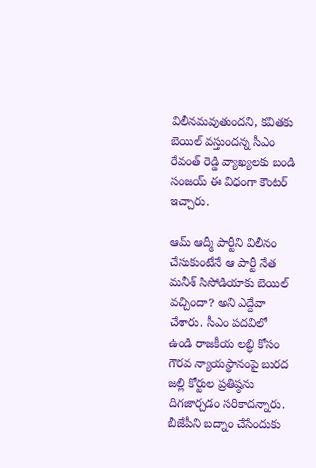విలీనమవుతుందని, కవితకు బెయిల్ వస్తుందన్న సీఎం రేవంత్ రెడ్డి వ్యాఖ్యలకు బండి సంజయ్ ఈ విధంగా కౌంటర్ ఇచ్చారు.

ఆమ్ ఆద్మీ పార్టీని విలీనం చేసుకుంటేనే ఆ పార్టీ నేత మనీశ్ సిసోడియాకు బెయిల్ వచ్చిందా? అని ఎద్దేవా చేశారు. సీఎం పదవిలో ఉండి రాజకీయ లబ్ధి కోసం గౌరవ న్యాయస్థానంపై బురద జల్లి కోర్టుల ప్రతిష్ఠను దిగజార్చడం సరికాదన్నారు. బీజేపీని బద్నాం చేసేందుకు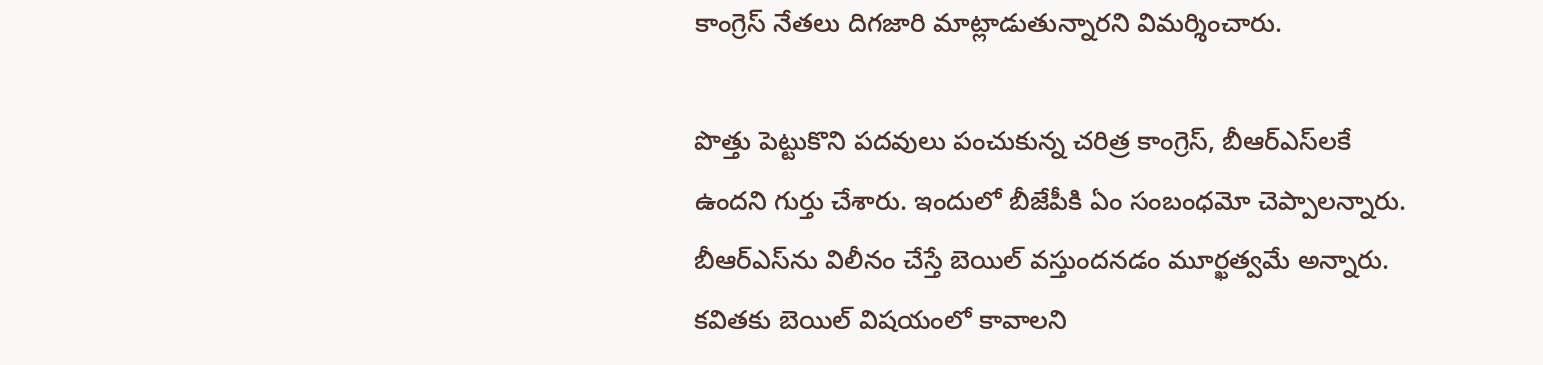కాంగ్రెస్ నేతలు దిగజారి మాట్లాడుతున్నారని విమర్శించారు.

పొత్తు పెట్టుకొని పదవులు పంచుకున్న చరిత్ర కాంగ్రెస్, బీఆర్ఎస్‌లకే ఉందని గుర్తు చేశారు. ఇందులో బీజేపీకి ఏం సంబంధమో చెప్పాలన్నారు. బీఆర్ఎస్‌ను విలీనం చేస్తే బెయిల్ వస్తుందనడం మూర్ఖత్వమే అన్నారు. కవితకు బెయిల్ విషయంలో కావాలని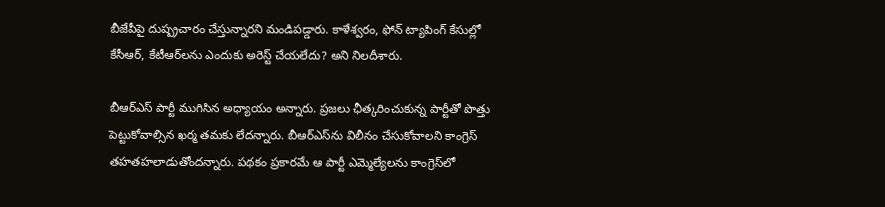బీజేపీపై దుష్ప్రచారం చేస్తున్నారని మండిపడ్డారు. కాళేశ్వరం, ఫోన్ ట్యాపింగ్ కేసుల్లో కేసీఆర్, కేటీఆర్‌లను ఎందుకు అరెస్ట్ చేయలేదు? అని నిలదీశారు.

బీఆర్ఎస్ పార్టీ ముగిసిన అధ్యాయం అన్నారు. ప్రజలు ఛీత్కరించుకున్న పార్టీతో పొత్తు పెట్టుకోవాల్సిన ఖర్మ తమకు లేదన్నారు. బీఆర్ఎస్‌ను విలీనం చేసుకోవాలని కాంగ్రెస్ తహతహలాడుతోందన్నారు. పథకం ప్రకారమే ఆ పార్టీ ఎమ్మెల్యేలను కాంగ్రెస్‌లో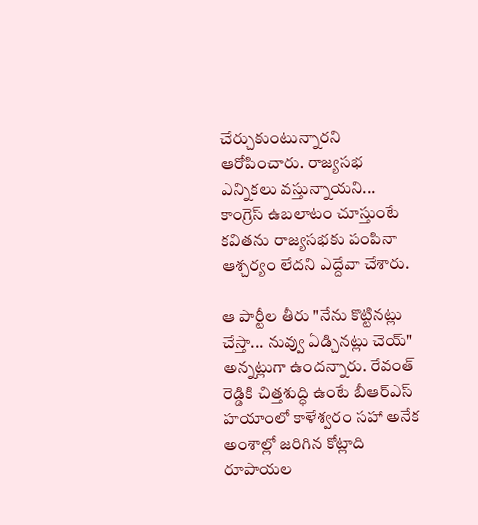చేర్చుకుంటున్నారని ఆరోపించారు. రాజ్యసభ ఎన్నికలు వస్తున్నాయని... కాంగ్రెస్‌ ఉబలాటం చూస్తుంటే కవితను రాజ్యసభకు పంపినా ఆశ్చర్యం లేదని ఎద్దేవా చేశారు.

ఆ పార్టీల తీరు "నేను కొట్టినట్లు చేస్తా... నువ్వు ఏడ్చినట్లు చెయ్" అన్నట్లుగా ఉందన్నారు. రేవంత్ రెడ్డికి చిత్తశుద్ధి ఉంటే బీఆర్ఎస్ హయాంలో కాళేశ్వరం సహా అనేక అంశాల్లో జరిగిన కోట్లాది రూపాయల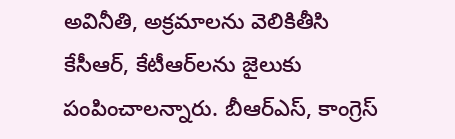అవినీతి, అక్రమాలను వెలికితీసి కేసీఆర్, కేటీఆర్‌లను జైలుకు పంపించాలన్నారు. బీఆర్ఎస్, కాంగ్రెస్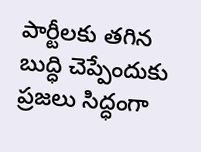పార్టీలకు తగిన బుద్ధి చెప్పేందుకు ప్రజలు సిద్ధంగా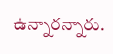ఉన్నారన్నారు.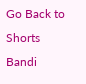Go Back to Shorts
Bandi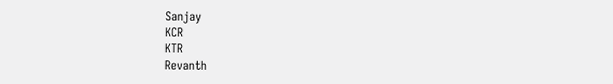Sanjay
KCR
KTR
Revanth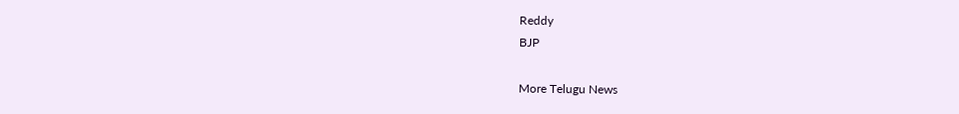Reddy
BJP

More Telugu News